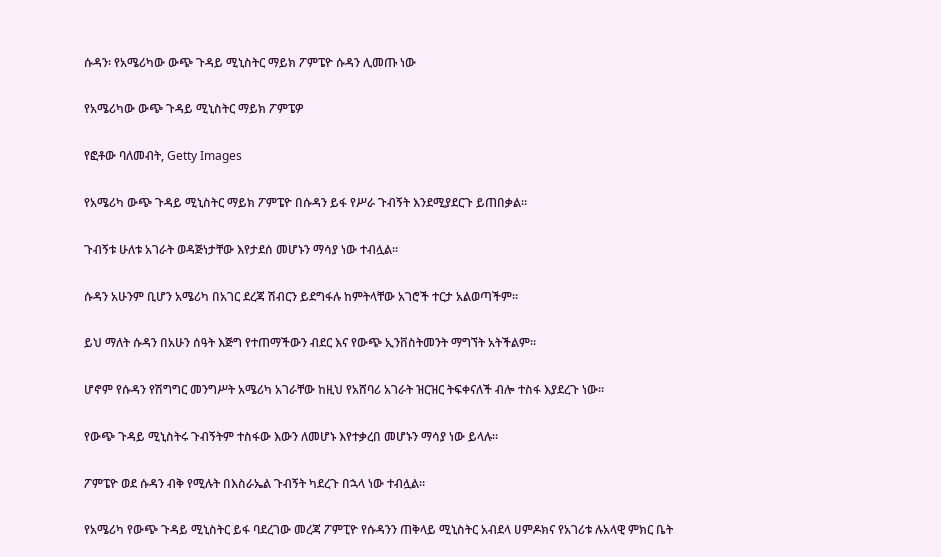ሱዳን፡ የአሜሪካው ውጭ ጉዳይ ሚኒስትር ማይክ ፖምፔዮ ሱዳን ሊመጡ ነው

የአሜሪካው ውጭ ጉዳይ ሚኒስትር ማይክ ፖምፔዎ

የፎቶው ባለመብት, Getty Images

የአሜሪካ ውጭ ጉዳይ ሚኒስትር ማይክ ፖምፔዮ በሱዳን ይፋ የሥራ ጉብኝት እንደሚያደርጉ ይጠበቃል።

ጉብኝቱ ሁለቱ አገራት ወዳጅነታቸው እየታደሰ መሆኑን ማሳያ ነው ተብሏል።

ሱዳን አሁንም ቢሆን አሜሪካ በአገር ደረጃ ሽብርን ይደግፋሉ ከምትላቸው አገሮች ተርታ አልወጣችም።

ይህ ማለት ሱዳን በአሁን ሰዓት እጅግ የተጠማችውን ብደር እና የውጭ ኢንቨስትመንት ማግኘት አትችልም።

ሆኖም የሱዳን የሽግግር መንግሥት አሜሪካ አገራቸው ከዚህ የአሸባሪ አገራት ዝርዝር ትፍቀናለች ብሎ ተስፋ እያደረጉ ነው።

የውጭ ጉዳይ ሚኒስትሩ ጉብኝትም ተስፋው እውን ለመሆኑ እየተቃረበ መሆኑን ማሳያ ነው ይላሉ።

ፖምፔዮ ወደ ሱዳን ብቅ የሚሉት በእስራኤል ጉብኝት ካደረጉ በኋላ ነው ተብሏል።

የአሜሪካ የውጭ ጉዳይ ሚኒስትር ይፋ ባደረገው መረጃ ፖምፒዮ የሱዳንን ጠቅላይ ሚኒስትር አብደላ ሀምዶክና የአገሪቱ ሉአላዊ ምክር ቤት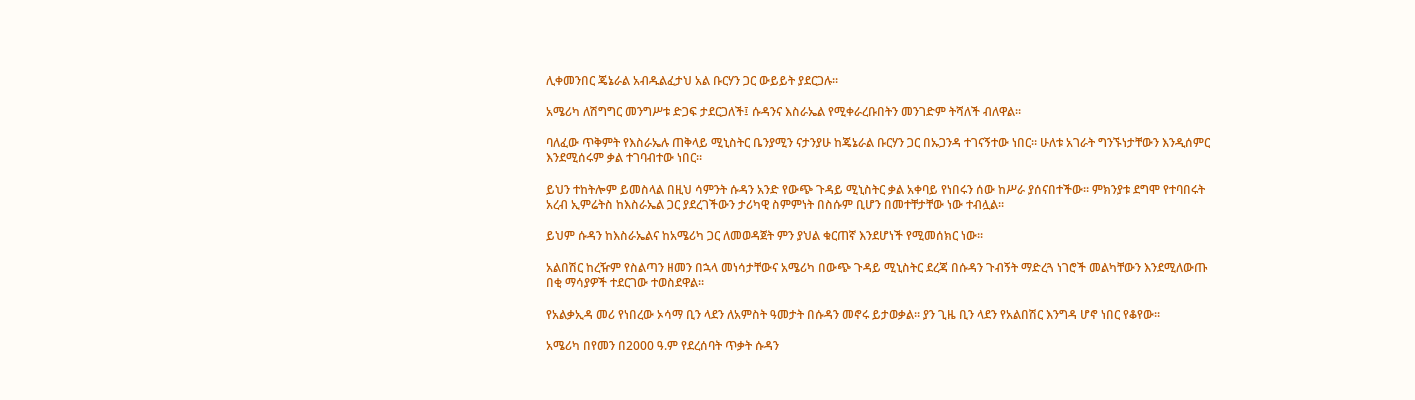ሊቀመንበር ጄኔራል አብዱልፈታህ አል ቡርሃን ጋር ውይይት ያደርጋሉ።

አሜሪካ ለሽግግር መንግሥቱ ድጋፍ ታደርጋለች፤ ሱዳንና እስራኤል የሚቀራረቡበትን መንገድም ትሻለች ብለዋል።

ባለፈው ጥቅምት የእስራኤሉ ጠቅላይ ሚኒስትር ቤንያሚን ናታንያሁ ከጄኔራል ቡርሃን ጋር በኡጋንዳ ተገናኝተው ነበር። ሁለቱ አገራት ግንኙነታቸውን እንዲሰምር እንደሚሰሩም ቃል ተገባብተው ነበር።

ይህን ተከትሎም ይመስላል በዚህ ሳምንት ሱዳን አንድ የውጭ ጉዳይ ሚኒስትር ቃል አቀባይ የነበሩን ሰው ከሥራ ያሰናበተችው። ምክንያቱ ደግሞ የተባበሩት አረብ ኢምሬትስ ከእስራኤል ጋር ያደረገችውን ታሪካዊ ስምምነት በስሱም ቢሆን በመተቸታቸው ነው ተብሏል።

ይህም ሱዳን ከእስራኤልና ከአሜሪካ ጋር ለመወዳጀት ምን ያህል ቁርጠኛ እንደሆነች የሚመሰክር ነው።

አልበሽር ከረዥም የስልጣን ዘመን በኋላ መነሳታቸውና አሜሪካ በውጭ ጉዳይ ሚኒስትር ደረጃ በሱዳን ጉብኝት ማድረጓ ነገሮች መልካቸውን እንደሚለውጡ በቂ ማሳያዎች ተደርገው ተወስደዋል።

የአልቃኢዳ መሪ የነበረው ኦሳማ ቢን ላደን ለአምስት ዓመታት በሱዳን መኖሩ ይታወቃል። ያን ጊዜ ቢን ላደን የአልበሽር እንግዳ ሆኖ ነበር የቆየው።

አሜሪካ በየመን በ2000 ዓ.ም የደረሰባት ጥቃት ሱዳን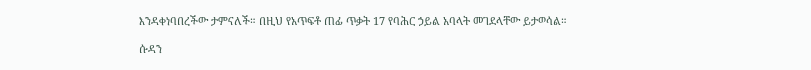እንዳቀነባበረችው ታምናለች። በዚህ የአጥፍቶ ጠፊ ጥቃት 17 የባሕር ኃይል አባላት መገደላቸው ይታወሳል።

ሱዳን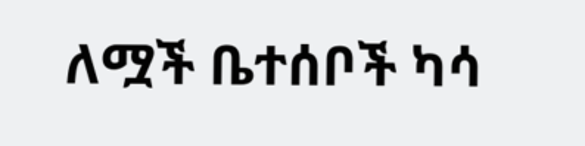ለሟች ቤተሰቦች ካሳ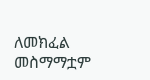ለመክፈል መስማማቷም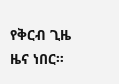የቅርብ ጊዜ ዜና ነበር።